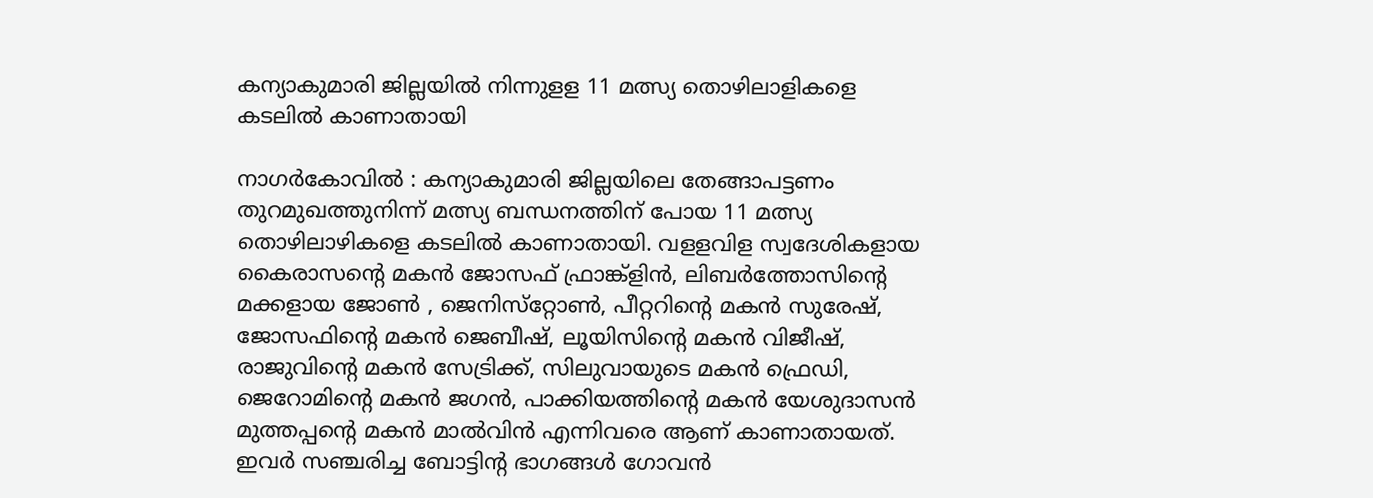കന്യാകുമാരി ജില്ലയില്‍ നിന്നുളള 11 മത്സ്യ തൊഴിലാളികളെ കടലില്‍ കാണാതായി

നാഗര്‍കോവില്‍ : കന്യാകുമാരി ജില്ലയിലെ തേങ്ങാപട്ടണം തുറമുഖത്തുനിന്ന്‌ മത്സ്യ ബന്ധനത്തിന്‌ പോയ 11 മത്സ്യ തൊഴിലാഴികളെ കടലില്‍ കാണാതായി. വളളവിള സ്വദേശികളായ കൈരാസന്റെ മകന്‍ ജോസഫ്‌ ഫ്രാങ്ക്‌ളിന്‍, ലിബര്‍ത്തോസിന്റെ മക്കളായ ജോണ്‍ , ജെനിസ്‌റ്റോണ്‍, പീറ്ററിന്റെ മകന്‍ സുരേഷ്‌, ജോസഫിന്റെ മകന്‍ ജെബീഷ്‌, ലൂയിസിന്റെ മകന്‍ വിജീഷ്‌, രാജുവിന്റെ മകന്‍ സേട്രിക്ക്‌, സിലുവായുടെ മകന്‍ ഫ്രെഡി, ജെറോമിന്റെ മകന്‍ ജഗന്‍, പാക്കിയത്തിന്റെ മകന്‍ യേശുദാസന്‍ മുത്തപ്പന്റെ മകന്‍ മാല്‍വിന്‍ എന്നിവരെ ആണ് കാണാതായത്‌. ഇവര്‍ സഞ്ചരിച്ച ബോട്ടിന്റ ഭാഗങ്ങൾ ഗോവന്‍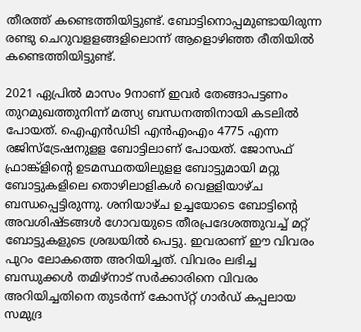തീരത്ത്‌ കണ്ടെത്തിയിട്ടുണ്ട്‌. ബോട്ടിനൊപ്പമുണ്ടായിരുന്ന രണ്ടു ചെറുവളളങ്ങളിലൊന്ന്‌ ആളൊഴിഞ്ഞ രീതിയില്‍ കണ്ടെത്തിയിട്ടുണ്ട്‌.

2021 ഏപ്രില്‍ മാസം 9നാണ്‌ ഇവര്‍ തേങ്ങാപട്ടണം തുറമുഖത്തുനിന്ന്‌ മത്സ്യ ബന്ധനത്തിനായി കടലില്‍ പോയത്‌. ഐഎന്‍ഡിടി എന്‍എംഎം 4775 എന്ന രജിസ്‌ട്രേഷനുളള ബോട്ടിലാണ്‌ പോയത്‌. ജോസഫ്‌ ഫ്രാങ്ക്‌ളിന്റെ ഉടമസ്ഥതയിലുളള ബോട്ടുമായി മറ്റു ബോട്ടുകളിലെ തൊഴിലാളികള്‍ വെളളിയാഴ്‌ച ബന്ധപ്പെട്ടിരുന്നു. ശനിയാഴ്‌ച ഉച്ചയോടെ ബോട്ടിന്റെ അവശിഷ്ടങ്ങള്‍ ഗോവയുടെ തീരപ്രദേശത്തുവച്ച് മറ്റ്‌ ബോട്ടുകളുടെ ശ്രദ്ധയില്‍ പെട്ടു. ഇവരാണ്‌ ഈ വിവരം പുറം ലോകത്തെ അറിയിച്ചത്‌. വിവരം ലഭിച്ച ബന്ധുക്കള്‍ തമിഴ്‌നാട്‌ സര്‍ക്കാരിനെ വിവരം അറിയിച്ചതിനെ തുടര്‍ന്ന്‌ കോസ്‌റ്റ്‌ ഗാര്‍ഡ്‌ കപ്പലായ സമുദ്ര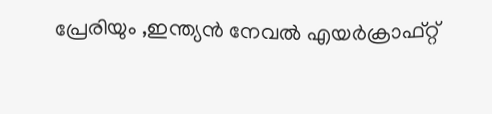പ്രേരിയും ,ഇന്ത്യന്‍ നേവല്‍ എയര്‍ക്രാഫ്‌റ്റ്‌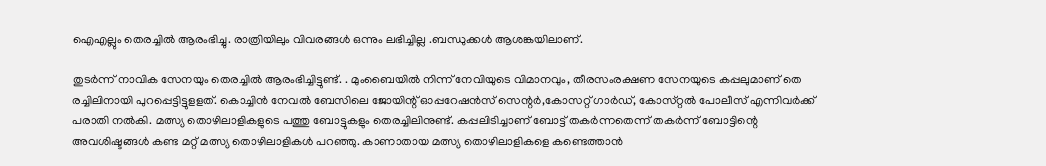ഐഎല്ലും തെരച്ചില്‍ ആരംഭിച്ചു. രാത്രിയിലും വിവരങ്ങള്‍ ഒന്നും ലഭിച്ചില്ല .ബന്ധുക്കള്‍ ആശങ്കയിലാണ്‌.

തുടര്‍ന്ന്‌ നാവിക സേനയും തെരച്ചില്‍ ആരംഭിച്ചിട്ടുണ്ട്‌. . മുംബൈയില്‍ നിന്ന് നേവിയുടെ വിമാനവും, തീരസംരക്ഷണ സേനയുടെ കപ്പലുമാണ്‌ തെ രച്ചിലിനായി പുറപ്പെട്ടിട്ടുളളത്‌. കൊച്ചിന്‍ നേവല്‍ ബേസിലെ ജോയിന്റ്‌ ഓപ്പറേഷന്‍സ്‌ സെന്റര്‍,കോസറ്റ്‌ ഗാര്‍ഡ്‌, കോസ്‌റ്റല്‍ പോലീസ്‌ എന്നിവര്‍ക്ക്‌ പരാതി നല്‍കി. മത്സ്യ തൊഴിലാളികളുടെ പത്തു ബോട്ടുകളും തെരച്ചിലിനുണ്ട്‌. കപ്പലിടിച്ചാണ്‌ ബോട്ട്‌ തകര്‍ന്നതെന്ന്‌ തകര്‍ന്ന് ബോട്ടിന്റെ അവശിഷ്ടങ്ങള്‍ കണ്ട മറ്റ്‌ മത്സ്യ തൊഴിലാളികള്‍ പറഞ്ഞു. കാണാതായ മത്സ്യ തൊഴിലാളികളെ കണ്ടെത്താന്‍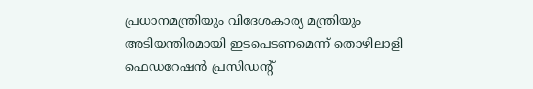പ്രധാനമന്ത്രിയും വിദേശകാര്യ മന്ത്രിയും അടിയന്തിരമായി ഇടപെടണമെന്ന്‌ തൊഴിലാളി ഫെഡറേഷന്‍ പ്രസിഡന്റ്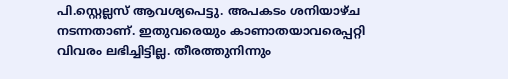പി.സ്റ്റെല്ലസ്‌ ആവശ്യപെട്ടു. അപകടം ശനിയാഴ്‌ച നടന്നതാണ്. ഇതുവരെയും കാണാതയാവരെപ്പറ്റി വിവരം ലഭിച്ചിട്ടില്ല. തീരത്തുനിന്നും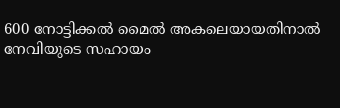600 നോട്ടിക്കല്‍ മൈല്‍ അകലെയായതിനാല്‍ നേവിയുടെ സഹായം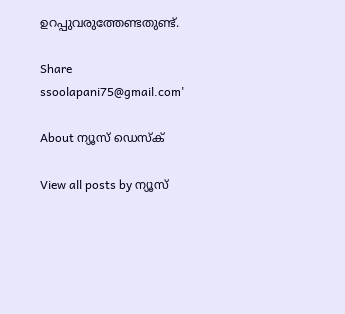ഉറപ്പുവരുത്തേണ്ടതുണ്ട്‌.

Share
ssoolapani75@gmail.com'

About ന്യൂസ് ഡെസ്ക്

View all posts by ന്യൂസ്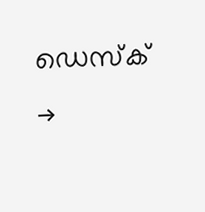ഡെസ്ക് →